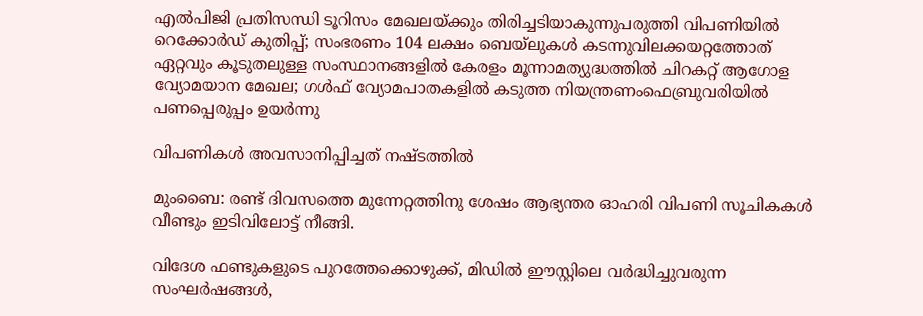എല്‍പിജി പ്രതിസന്ധി ടൂറിസം മേഖലയ്ക്കും തിരിച്ചടിയാകുന്നുപരുത്തി വിപണിയില്‍ റെക്കോര്‍ഡ് കുതിപ്പ്; സംഭരണം 104 ലക്ഷം ബെയ്‌ലുകള്‍ കടന്നുവിലക്കയറ്റത്തോത് ഏറ്റവും കൂടുതലുള്ള സംസ്ഥാനങ്ങളിൽ കേരളം മൂന്നാമത്യുദ്ധത്തില്‍ ചിറകറ്റ് ആഗോള വ്യോമയാന മേഖല; ഗള്‍ഫ് വ്യോമപാതകളില്‍ കടുത്ത നിയന്ത്രണംഫെബ്രുവരിയിൽ പണപ്പെരുപ്പം ഉയർന്നു

വിപണികൾ അവസാനിപ്പിച്ചത് നഷ്‍ടത്തില്‍

മുംബൈ: രണ്ട് ദിവസത്തെ മുന്നേറ്റത്തിനു ശേഷം ആഭ്യന്തര ഓഹരി വിപണി സൂചികകള്‍ വീണ്ടും ഇടിവിലോട്ട് നീങ്ങി.

വിദേശ ഫണ്ടുകളുടെ പുറത്തേക്കൊഴുക്ക്, മിഡിൽ ഈസ്റ്റിലെ വർദ്ധിച്ചുവരുന്ന സംഘര്‍ഷങ്ങള്‍,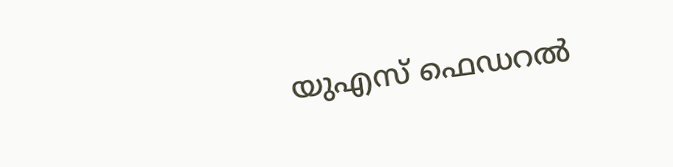യുഎസ് ഫെഡറൽ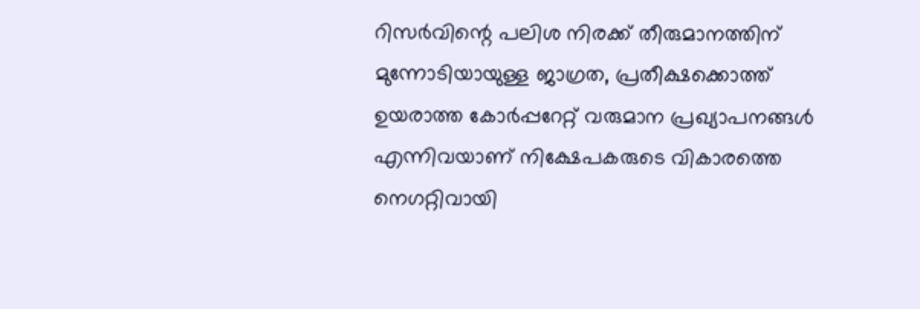റിസർവിന്റെ പലിശ നിരക്ക് തീരുമാനത്തിന് മുന്നോടിയായുള്ള ജാഗ്രത, പ്രതീക്ഷക്കൊത്ത് ഉയരാത്ത കോര്‍പ്പറേറ്റ് വരുമാന പ്രഖ്യാപനങ്ങള്‍ എന്നിവയാണ് നിക്ഷേപകരുടെ വികാരത്തെ നെഗറ്റിവായി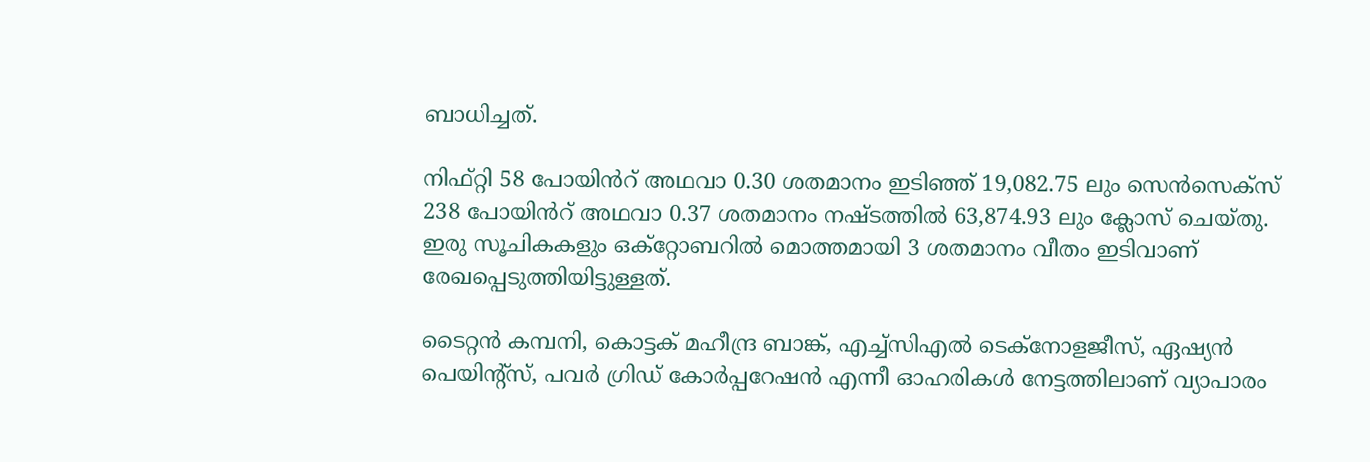ബാധിച്ചത്.

നിഫ്റ്റി 58 പോയിൻറ് അഥവാ 0.30 ശതമാനം ഇടിഞ്ഞ് 19,082.75 ലും സെൻസെക്സ് 238 പോയിൻറ് അഥവാ 0.37 ശതമാനം നഷ്ടത്തിൽ 63,874.93 ലും ക്ലോസ് ചെയ്തു. ഇരു സൂചികകളും ഒക്റ്റോബറില്‍ മൊത്തമായി 3 ശതമാനം വീതം ഇടിവാണ് രേഖപ്പെടുത്തിയിട്ടുള്ളത്.

ടൈറ്റൻ കമ്പനി, കൊട്ടക് മഹീന്ദ്ര ബാങ്ക്, എച്ച്സിഎൽ ടെക്നോളജീസ്, ഏഷ്യൻ പെയിന്റ്സ്, പവർ ഗ്രിഡ് കോർപ്പറേഷൻ എന്നീ ഓഹരികള്‍ നേട്ടത്തിലാണ് വ്യാപാരം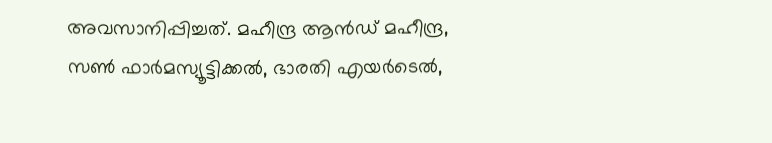അവസാനിപ്പിച്ചത്. മഹീന്ദ്ര ആൻഡ് മഹീന്ദ്ര, സൺ ഫാർമസ്യൂട്ടിക്കൽ, ഭാരതി എയർടെൽ,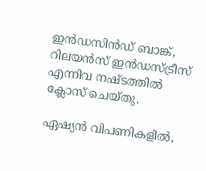ഇൻഡസിൻഡ് ബാങ്ക്, റിലയൻസ് ഇൻഡസ്ട്രീസ് എന്നിവ നഷ്ടത്തില്‍ ക്ലോസ് ചെയ്തു.

ഏഷ്യൻ വിപണികളിൽ,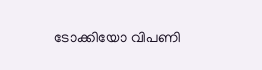ടോക്കിയോ വിപണി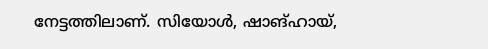നേട്ടത്തിലാണ്. സിയോൾ, ഷാങ്ഹായ്,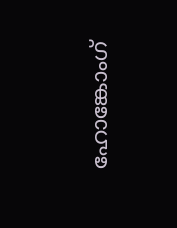ഹോങ്കോംഗ്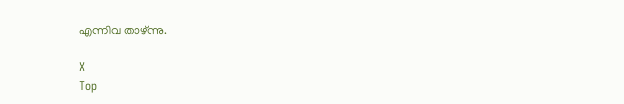എന്നിവ താഴ്ന്നു.

X
Top